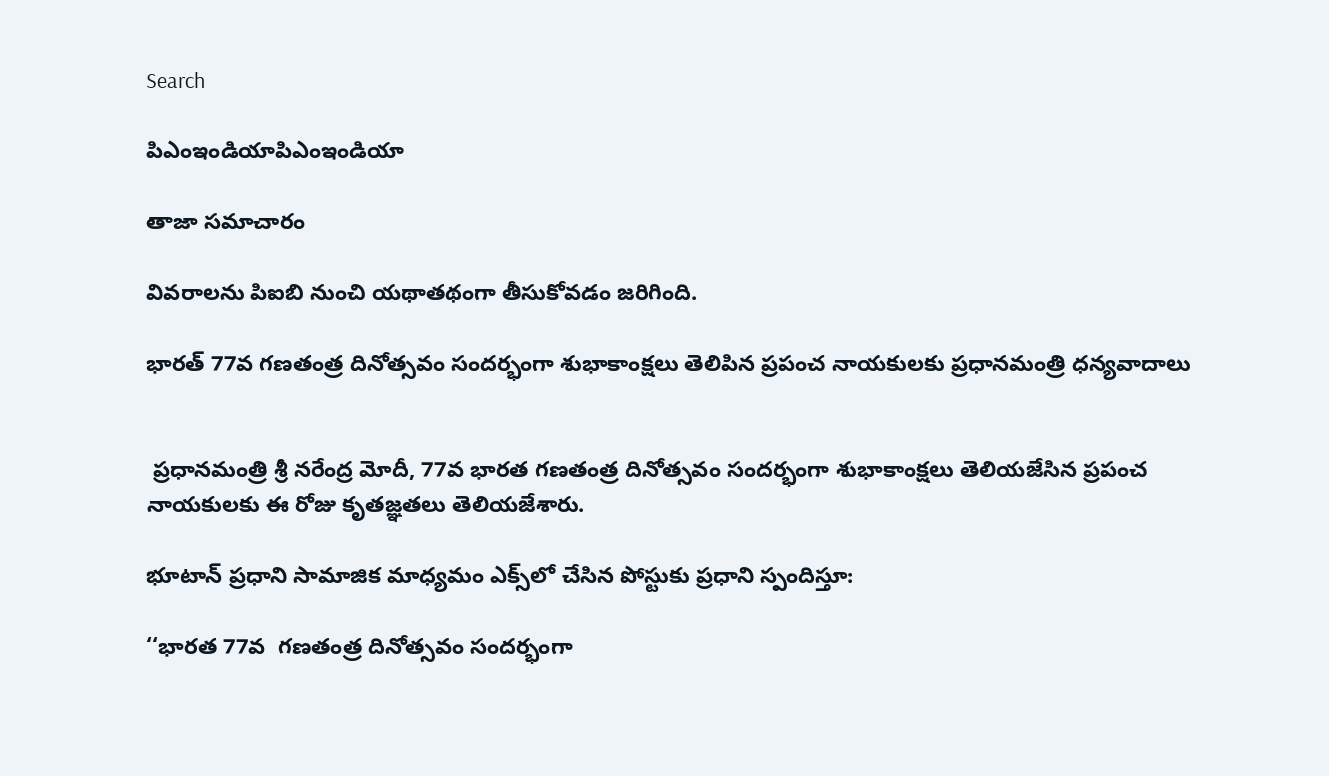Search

పిఎంఇండియాపిఎంఇండియా

తాజా స‌మాచారం

వివరాలను పిఐబి నుంచి యథాతథంగా తీసుకోవడం జరిగింది.

భారత్‌ 77వ గణతంత్ర దినోత్సవం సందర్భంగా శుభాకాంక్షలు తెలిపిన ప్రపంచ నాయకులకు ప్రధానమంత్రి ధన్యవాదాలు


 ప్రధానమంత్రి శ్రీ నరేంద్ర మోదీ, 77వ భారత గణతంత్ర దినోత్సవం సందర్భంగా శుభాకాంక్షలు తెలియజేసిన ప్రపంచ నాయకులకు ఈ రోజు కృతజ్ఞతలు తెలియజేశారు.

భూటాన్ ప్రధాని సామాజిక మాధ్యమం ఎక్స్‌లో చేసిన పోస్టుకు ప్రధాని స్పందిస్తూ:

‘‘భారత 77వ  గణతంత్ర దినోత్సవం సందర్భంగా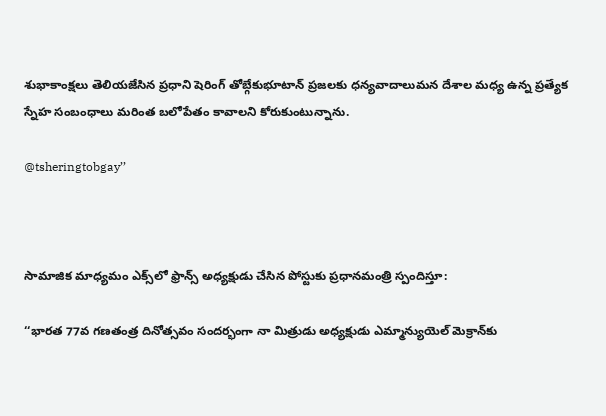శుభాకాంక్షలు తెలియజేసిన ప్రధాని షెరింగ్ తోబ్గేకుభూటాన్ ప్రజలకు ధన్యవాదాలుమన దేశాల మధ్య ఉన్న ప్రత్యేక స్నేహ సంబంధాలు మరింత బలోపేతం కావాలని కోరుకుంటున్నాను.

@tsheringtobgay’’



సామాజిక మాధ్యమం ఎక్స్‌లో ఫ్రాన్స్ అధ్యక్షుడు చేసిన పోస్టుకు ప్రధానమంత్రి స్పందిస్తూ:

‘‘భారత 77వ గణతంత్ర దినోత్సవం సందర్భంగా నా మిత్రుడు అధ్యక్షుడు ఎమ్మాన్యుయెల్ మెక్రాన్‌కు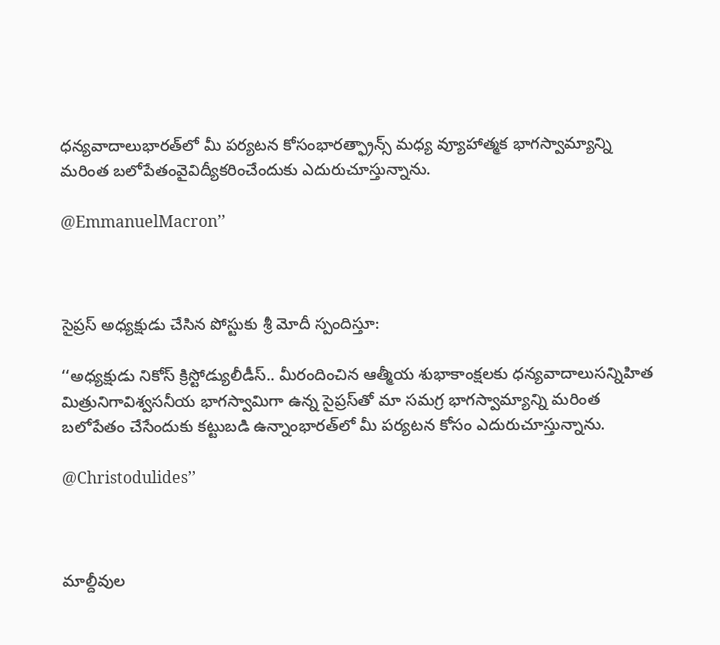ధన్యవాదాలుభారత్‌లో మీ పర్యటన కోసంభారత్ఫ్రాన్స్ మధ్య వ్యూహాత్మక భాగస్వామ్యాన్ని మరింత బలోపేతంవైవిద్యీకరించేందుకు ఎదురుచూస్తున్నాను.

@EmmanuelMacron’’



సైప్రస్ అధ్యక్షుడు చేసిన పోస్టుకు శ్రీ మోదీ స్పందిస్తూ:

‘‘అధ్యక్షుడు నికోస్ క్రిస్టోడ్యులీడీస్.. మీరందించిన ఆత్మీయ శుభాకాంక్షలకు ధన్యవాదాలుసన్నిహిత మిత్రునిగావిశ్వసనీయ భాగస్వామిగా ఉన్న సైప్రస్‌తో మా సమగ్ర భాగస్వామ్యాన్ని మరింత బలోపేతం చేసేందుకు కట్టుబడి ఉన్నాంభారత్‌లో మీ పర్యటన కోసం ఎదురుచూస్తున్నాను.

@Christodulides’’



మాల్దీవుల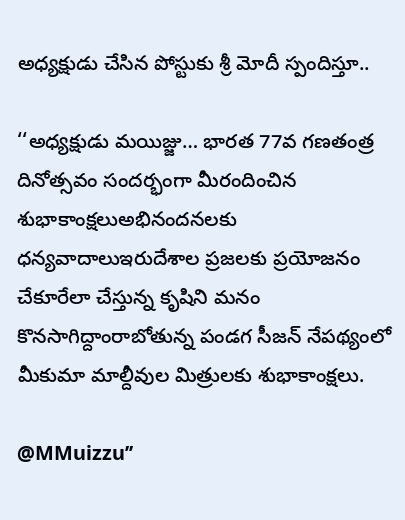అధ్యక్షుడు చేసిన పోస్టుకు శ్రీ మోదీ స్పందిస్తూ..

‘‘అధ్యక్షుడు మయిజ్జు… భారత 77వ గణతంత్ర దినోత్సవం సందర్భంగా మీరందించిన శుభాకాంక్షలుఅభినందనలకు ధన్యవాదాలుఇరుదేశాల ప్రజలకు ప్రయోజనం చేకూరేలా చేస్తున్న కృషిని మనం కొనసాగిద్దాంరాబోతున్న పండగ సీజన్ నేపథ్యంలో మీకుమా మాల్దీవుల మిత్రులకు శుభాకాంక్షలు.

@MMuizzu’’